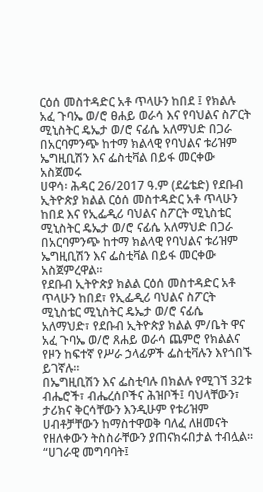ርዕሰ መስተዳድር አቶ ጥላሁን ከበደ ፤ የክልሉ አፈ ጉባኤ ወ/ሮ ፀሐይ ወራሳ እና የባህልና ስፖርት ሚኒስትር ዴኤታ ወ/ሮ ናፊሴ አለማህድ በጋራ በአርባምንጭ ከተማ ክልላዊ የባህልና ቱሪዝም ኤግዚቢሽን እና ፌስቲቫል በይፋ መርቀው አስጀመሩ
ሀዋሳ፡ ሕዳር 26/2017 ዓ.ም (ደሬቴድ) የደቡብ ኢትዮጵያ ክልል ርዕሰ መስተዳድር አቶ ጥላሁን ከበደ እና የኢፌዲሪ ባህልና ስፖርት ሚኒስቴር ሚኒስትር ዴኤታ ወ/ሮ ናፊሴ አለማህድ በጋራ በአርባምንጭ ከተማ ክልላዊ የባህልና ቱሪዝም ኤግዚቢሽን እና ፌስቲቫል በይፋ መርቀው አስጀምረዋል።
የደቡብ ኢትዮጵያ ክልል ርዕሰ መስተዳድር አቶ ጥላሁን ከበደ፣ የኢፌዲሪ ባህልና ስፖርት ሚኒስቴር ሚኒስትር ዴኤታ ወ/ሮ ናፊሴ አለማህድ፣ የደቡብ ኢትዮጵያ ክልል ም/ቤት ዋና አፈ ጉባኤ ወ/ሮ ጸሐይ ወራሳ ጨምሮ የክልልና የዞን ከፍተኛ የሥራ ኃላፊዎች ፌስቲቫሉን እየጎበኙ ይገኛሉ።
በኤግዚቢሽን እና ፌስቲባሉ በክልሉ የሚገኘ 32ቱ ብሔሮች፣ ብሔረሰቦችና ሕዝቦች፤ ባህላቸውን፣ ታሪክና ቅርሳቸውን እንዲሁም የቱሪዝም ሀብቶቻቸውን ከማስተዋወቅ ባለፈ ለዘመናት የዘለቀውን ትስስራቸውን ያጠናክሩበታል ተብሏል።
“ሀገራዊ መግባባት፤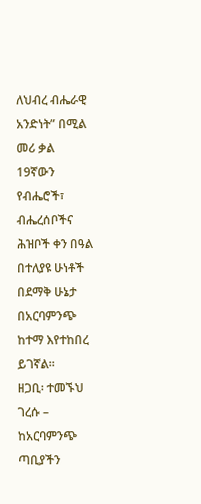ለህብረ ብሔራዊ አንድነት” በሚል መሪ ቃል 19ኛውን የብሔሮች፣ ብሔረሰቦችና ሕዝቦች ቀን በዓል በተለያዩ ሁነቶች በደማቅ ሁኔታ በአርባምንጭ ከተማ እየተከበረ ይገኛል።
ዘጋቢ፡ ተመኙህ ገረሱ – ከአርባምንጭ ጣቢያችን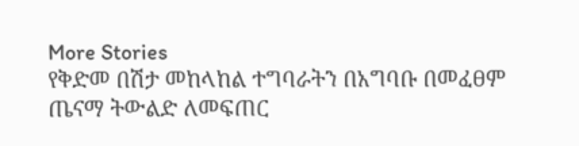More Stories
የቅድመ በሽታ መከላከል ተግባራትን በአግባቡ በመፈፀም ጤናማ ትውልድ ለመፍጠር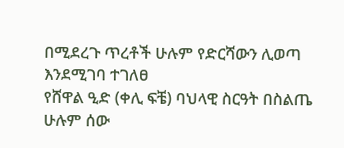በሚደረጉ ጥረቶች ሁሉም የድርሻውን ሊወጣ እንደሚገባ ተገለፀ
የሸዋል ዒድ (ቀሊ ፍቼ) ባህላዊ ስርዓት በስልጤ
ሁሉም ሰው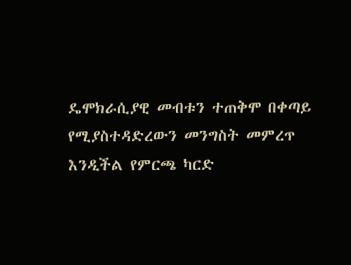ዴሞክራሲያዊ መብቱን ተጠቅሞ በቀጣይ የሚያስተዳድረውን መንግስት መምረጥ እንዲችል የምርጫ ካርድ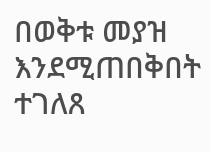በወቅቱ መያዝ እንደሚጠበቅበት ተገለጸ